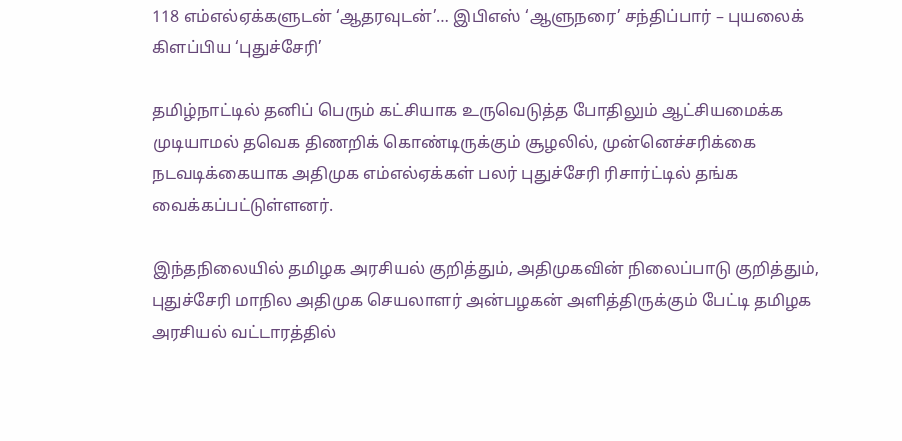118 எம்எல்ஏக்களுடன் ‘ஆதரவுடன்’… இபிஎஸ் ‘ஆளுநரை’ சந்திப்பார் – புயலைக் கிளப்பிய ‘புதுச்சேரி’

தமிழ்நாட்டில் தனிப் பெரும் கட்சியாக உருவெடுத்த போதிலும் ஆட்சியமைக்க முடியாமல் தவெக திணறிக் கொண்டிருக்கும் சூழலில், முன்னெச்சரிக்கை நடவடிக்கையாக அதிமுக எம்எல்ஏக்கள் பலர் புதுச்சேரி ரிசார்ட்டில் தங்க வைக்கப்பட்டுள்ளனர்.

இந்தநிலையில் தமிழக அரசியல் குறித்தும், அதிமுகவின் நிலைப்பாடு குறித்தும், புதுச்சேரி மாநில அதிமுக செயலாளர் அன்பழகன் அளித்திருக்கும் பேட்டி தமிழக அரசியல் வட்டாரத்தில்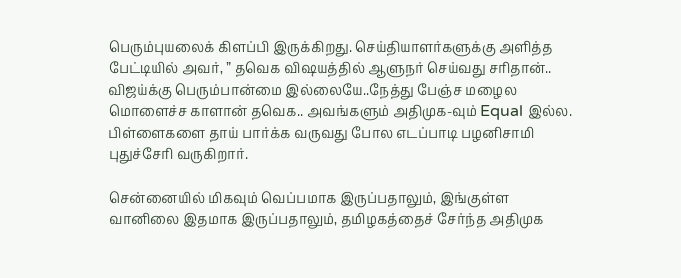பெரும்புயலைக் கிளப்பி இருக்கிறது. செய்தியாளர்களுக்கு அளித்த பேட்டியில் அவர், ” தவெக விஷயத்தில் ஆளுநர் செய்வது சரிதான்.. விஜய்க்கு பெரும்பான்மை இல்லையே..நேத்து பேஞ்ச மழைல மொளைச்ச காளான் தவெக.. அவங்களும் அதிமுக-வும் Equal இல்ல. பிள்ளைகளை தாய் பார்க்க வருவது போல எடப்பாடி பழனிசாமி புதுச்சேரி வருகிறார்.

சென்னையில் மிகவும் வெப்பமாக இருப்பதாலும், இங்குள்ள வானிலை இதமாக இருப்பதாலும், தமிழகத்தைச் சேர்ந்த அதிமுக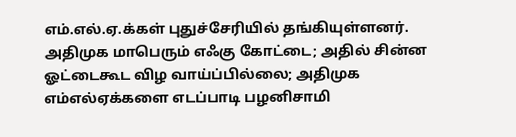எம்.எல்.ஏ.க்கள் புதுச்சேரியில் தங்கியுள்ளனர். அதிமுக மாபெரும் எஃகு கோட்டை; அதில் சின்ன ஓட்டைகூட விழ வாய்ப்பில்லை; அதிமுக எம்எல்ஏக்களை எடப்பாடி பழனிசாமி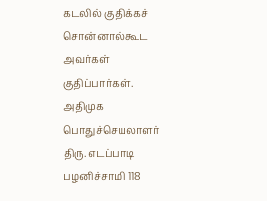கடலில் குதிக்கச் சொன்னால்கூட அவர்கள் குதிப்பார்கள். அதிமுக பொதுச்செயலாளர் திரு. எடப்பாடி பழனிச்சாமி 118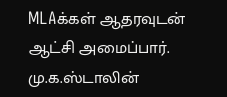MLAக்கள் ஆதரவுடன் ஆட்சி அமைப்பார். மு.க.ஸ்டாலின்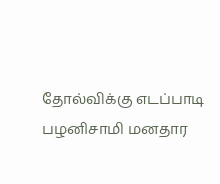தோல்விக்கு எடப்பாடி பழனிசாமி மனதார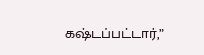கஷ்டப்பட்டார்,”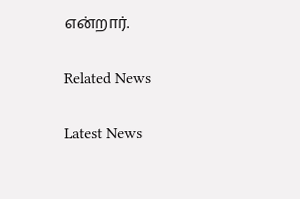என்றார்.

Related News

Latest News